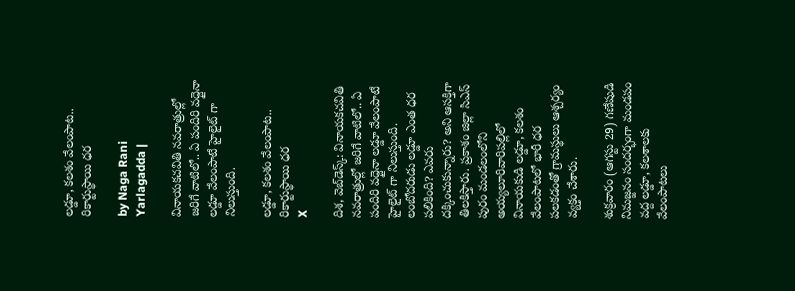లడ్డూ, కలశం వేలంపాట.. రికార్టుస్థాయి ధర

by Naga Rani Yarlagadda |

వినాయకచవితి నవరాత్రుల్లో జరిగే వాటిలో.. ఏ పందిరి వద్దైనా లడ్డూ వేలంపాటే హైలైట్ గా నిలుస్తుంది.

లడ్డూ, కలశం వేలంపాట.. రికార్టుస్థాయి ధర
X

దిశ, వెబ్‌డెస్క్: వినాయకచవితి నవరాత్రుల్లో జరిగే వాటిలో.. ఏ పందిరి వద్దైనా లడ్డూ వేలంపాటే హైలైట్ గా నిలుస్తుంది. లంబోదరుడు లడ్డూ ఎంత ధర పలికింది? ఎవరు దక్కించుకున్నారు? అని ఆసక్తిగా తిలకిస్తారు. ప్రకాశం జిల్లా సిఎస్ పురం మండలంలోని అయ్యలూరివారిపల్లిలో వినాయకుడి లడ్డూ, కలశం వేలంపాటలో భారీ ధర పలకడంతో గ్రామస్థులు ఆశ్చర్యం వ్యక్తం చేశారు.

శుక్రవారం (ఆగస్టు 29) గణేషుడి నిమజ్జనం సందర్భంగా మండపం వద్ద లడ్డూ, కలశాలకు వేలంపాటలు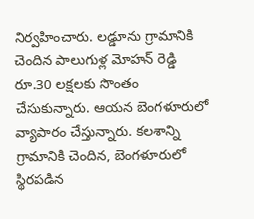నిర్వహించారు. లడ్డూను గ్రామానికి చెందిన పాలుగుళ్ల మోహన్ రెడ్డి రూ.30 లక్షలకు సొంతం చేసుకున్నారు. ఆయన బెంగళూరులో వ్యాపారం చేస్తున్నారు. కలశాన్ని గ్రామానికి చెందిన, బెంగళూరులో స్థిరపడిన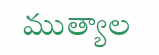ముత్యాల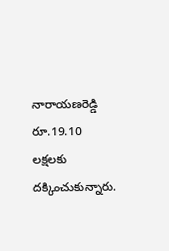నారాయణరెడ్డి రూ.19.10 లక్షలకు దక్కించుకున్నారు.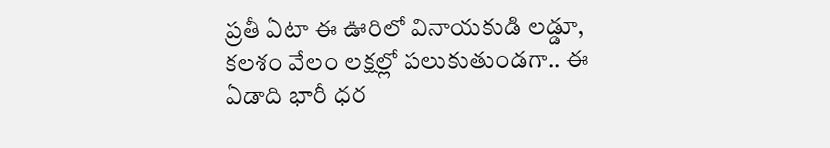ప్రతీ ఏటా ఈ ఊరిలో వినాయకుడి లడ్డూ, కలశం వేలం లక్షల్లో పలుకుతుండగా.. ఈ ఏడాది భారీ ధర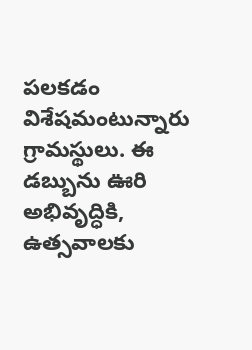పలకడం విశేషమంటున్నారు గ్రామస్థులు. ఈ డబ్బును ఊరి అభివృద్ధికి, ఉత్సవాలకు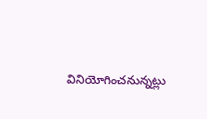వినియోగించనున్నట్లు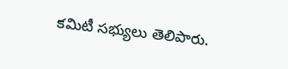కమిటీ సభ్యులు తెలిపారు.